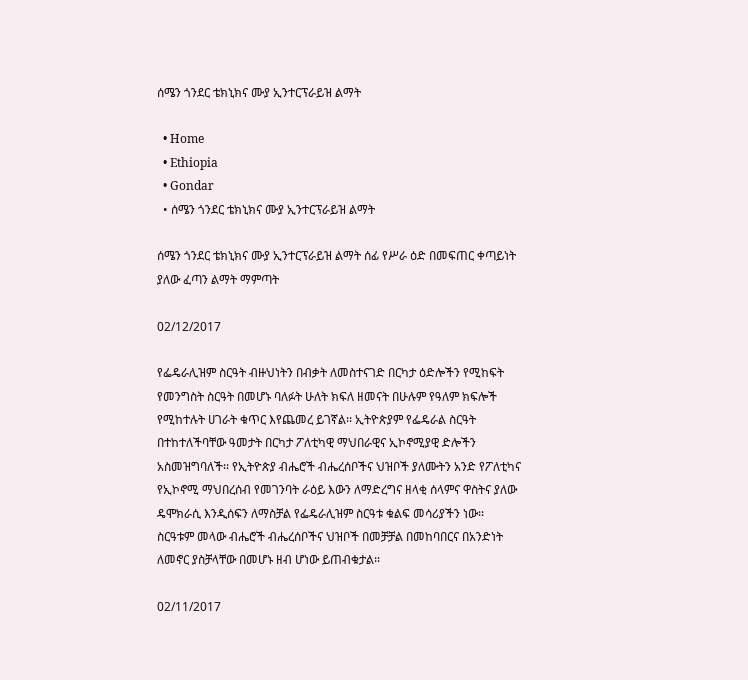ሰሜን ጎንደር ቴክኒክና ሙያ ኢንተርፕራይዝ ልማት

  • Home
  • Ethiopia
  • Gondar
  • ሰሜን ጎንደር ቴክኒክና ሙያ ኢንተርፕራይዝ ልማት

ሰሜን ጎንደር ቴክኒክና ሙያ ኢንተርፕራይዝ ልማት ሰፊ የሥራ ዕድ በመፍጠር ቀጣይነት ያለው ፈጣን ልማት ማምጣት

02/12/2017

የፌዴራሊዝም ስርዓት ብዙህነትን በብቃት ለመስተናገድ በርካታ ዕድሎችን የሚከፍት የመንግስት ስርዓት በመሆኑ ባለፉት ሁለት ክፍለ ዘመናት በሁሉም የዓለም ክፍሎች የሚከተሉት ሀገራት ቁጥር እየጨመረ ይገኛል፡፡ ኢትዮጵያም የፌዴራል ስርዓት በተከተለችባቸው ዓመታት በርካታ ፖለቲካዊ ማህበራዊና ኢኮኖሚያዊ ድሎችን አስመዝግባለች፡፡ የኢትዮጵያ ብሔሮች ብሔረሰቦችና ህዝቦች ያለሙትን አንድ የፖለቲካና የኢኮኖሚ ማህበረሰብ የመገንባት ራዕይ እውን ለማድረግና ዘላቂ ሰላምና ዋስትና ያለው ዴሞክራሲ እንዲሰፍን ለማስቻል የፌዴራሊዝም ስርዓቱ ቁልፍ መሳሪያችን ነው፡፡
ስርዓቱም መላው ብሔሮች ብሔረሰቦችና ህዝቦች በመቻቻል በመከባበርና በአንድነት ለመኖር ያስቻላቸው በመሆኑ ዘብ ሆነው ይጠብቁታል፡፡

02/11/2017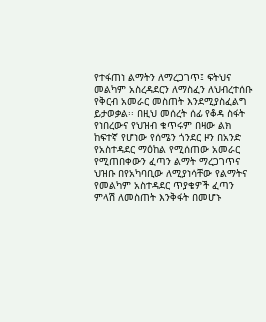የተፋጠነ ልማትን ለማረጋገጥ፤ ፍትህና መልካም አስረዳደርን ለማስፈን ለህብረተሰቡ የቅርብ አመራር መስጠት እንደሚያስፈልግ ይታወቃል፡፡ በዚህ መሰረት ሰፊ የቆዳ ስፋት የነበረውና የህዝብ ቁጥሩም በዛው ልክ ከፍተኛ የሆነው የሰሜን ጎንደር ዞን በአንድ የአስተዳደር ማዕከል የሚሰጠው አመራር የሚጠበቀውን ፈጣን ልማት ማረጋገጥና ህዝቡ በየአካባቢው ለሚያነሳቸው የልማትና የመልካም አስተዳደር ጥያቄዎች ፈጣን ምላሽ ለመስጠት እንቅፋት በመሆኑ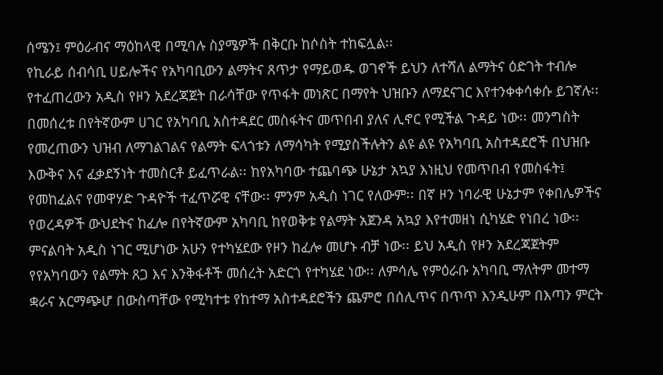ሰሜን፤ ምዕራብና ማዕከላዊ በሚባሉ ስያሜዎች በቅርቡ ከሶስት ተከፍሏል፡፡
የኪራይ ሰብሳቢ ሀይሎችና የአካባቢውን ልማትና ጸጥታ የማይወዱ ወገኖች ይህን ለተሻለ ልማትና ዕድገት ተብሎ የተፈጠረውን አዲስ የዞን አደረጃጀት በራሳቸው የጥፋት መነጽር በማየት ህዝቡን ለማደናገር እየተንቀቀሳቀሱ ይገኛሉ፡፡ በመሰረቱ በየትኛውም ሀገር የአካባቢ አስተዳደር መስፋትና መጥበብ ያለና ሊኖር የሚችል ጉዳይ ነው፡፡ መንግስት የመረጠውን ህዝብ ለማገልገልና የልማት ፍላጎቱን ለማሳካት የሚያስችሉትን ልዩ ልዩ የአካባቢ አስተዳደሮች በህዝቡ እውቅና እና ፈቃደኝነት ተመስርቶ ይፈጥራል፡፡ ከየአካባው ተጨባጭ ሁኔታ አኳያ እነዚህ የመጥበብ የመስፋት፤ የመከፈልና የመዋሃድ ጉዳዮች ተፈጥሯዊ ናቸው፡፡ ምንም አዲስ ነገር የለውም፡፡ በኛ ዞን ነባራዊ ሁኔታም የቀበሌዎችና የወረዳዎች ውህደትና ከፈሎ በየትኛውም አካባቢ ከየወቅቱ የልማት አጀንዳ አኳያ እየተመዘነ ሲካሄድ የነበረ ነው፡፡ ምናልባት አዲስ ነገር ሚሆነው አሁን የተካሄደው የዞን ከፈሎ መሆኑ ብቻ ነው፡፡ ይህ አዲስ የዞን አደረጃጀትም የየአካባውን የልማት ጸጋ እና እንቅፋቶች መሰረት አድርጎ የተካሄደ ነው፡፡ ለምሳሌ የምዕራቡ አካባቢ ማለትም መተማ ቋራና አርማጭሆ በውስጣቸው የሚካተቱ የከተማ አስተዳደሮችን ጨምሮ በሰሊጥና በጥጥ እንዲሁም በእጣን ምርት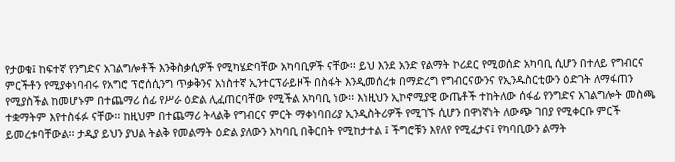የታወቁ፤ ከፍተኛ የንግድና አገልግሎቶች እንቅስቃሲዎች የሚካሄድባቸው አካባቢዎች ናቸው፡፡ ይህ እንደ አንድ የልማት ኮሪደር የሚወሰድ አካባቢ ሲሆን በተለይ የግብርና ምርችቶን የሚያቀነባብሩ የአግሮ ፕሮሰሲንግ ጥቃቅንና አነስተኛ ኢንተርፕራይዞች በስፋት እንዲመሰረቱ በማድረግ የግብርናውንና የኢንዱስርቲውን ዕድገት ለማፋጠን የሚያስችል ከመሆኑም በተጨማሪ ሰፊ የሥራ ዕድል ሊፈጠርባቸው የሚችል አካባቢ ነው፡፡ እነዚህን ኢኮኖሚያዊ ውጤቶች ተከትለው ሰፋፊ የንግድና አገልግሎት መስጫ ተቋማትም እየተስፋፉ ናቸው፡፡ ከዚህም በተጨማሪ ትላልቅ የግብርና ምርት ማቀነባበሪያ ኢንዲስትሪዎች የሚገኙ ሲሆን በዋነኛነት ለውጭ ገበያ የሚቀርቡ ምርች ይመረቱባቸውል፡፡ ታዲያ ይህን ያህል ትልቅ የመልማት ዕድል ያለውን አካባቢ በቅርበት የሚከታተል ፤ ችግሮቹን እየለየ የሚፈታና፤ የካባቢውን ልማት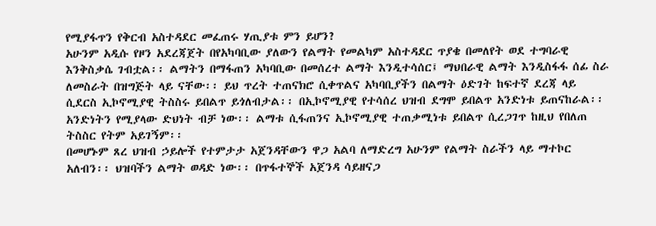የሚያፋጥን የቅርብ አስተዳደር መፈጠሩ ሃጢያቱ ምን ይሆን?
አሁንም አዲሱ የዞን አደረጃጀት በየአካባቢው ያለውን የልማት የመልካም አስተዳደር ጥያቄ በመለየት ወደ ተግባራዊ እንቅስቃሴ ገብቷል፡፡ ልማትን በማፋጠን አካባቢው በመሰረተ ልማት እንዲተሳሰር፤ ማህበራዊ ልማት እንዲስፋፋ ሰፊ ስራ ለመስራት በዝግጅት ላይ ናቸው፡፡ ይህ ጥረት ተጠናክሮ ሲቀጥልና አካባቢያችን በልማት ዕድገት ከፍተኛ ደረጃ ላይ ሲደርስ ኢኮኖሚያዊ ትስስሩ ይበልጥ ይጎለብታል፡፡ በኢኮኖሚያዊ የተሳሰረ ህዝብ ደግሞ ይበልጥ አንድነቱ ይጠናከራል፡፡ አንድነትን የሚያላው ድህነት ብቻ ነው፡፡ ልማቱ ሲፋጠንና ኢኮኖሚያዊ ተጠቃሚነቱ ይበልጥ ሲረጋገጥ ከዚህ የበለጠ ትስስር የትም አይገኝም፡፡
በመሆኑም ጸረ ህዝብ ኃይሎች የተምታታ አጀንዳቸውን ዋጋ አልባ ለማድረግ አሁንም የልማት ስራችን ላይ ማተኮር አለብን፡፡ ህዝባችን ልማት ወዳድ ነው፡፡ በጥፋተኞች አጀንዳ ሳይዘናጋ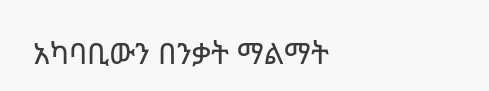አካባቢውን በንቃት ማልማት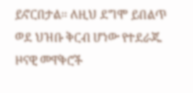ይኖርበታል፡፡ ለዚህ ደግሞ ይበልጥ ወደ ህዝቡ ቅርብ ሆነው የተደራጁ ዞናዊ መዋቅሮች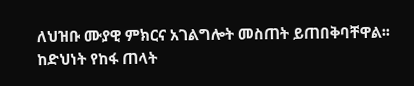ለህዝቡ ሙያዊ ምክርና አገልግሎት መስጠት ይጠበቅባቸዋል፡፡ ከድህነት የከፋ ጠላት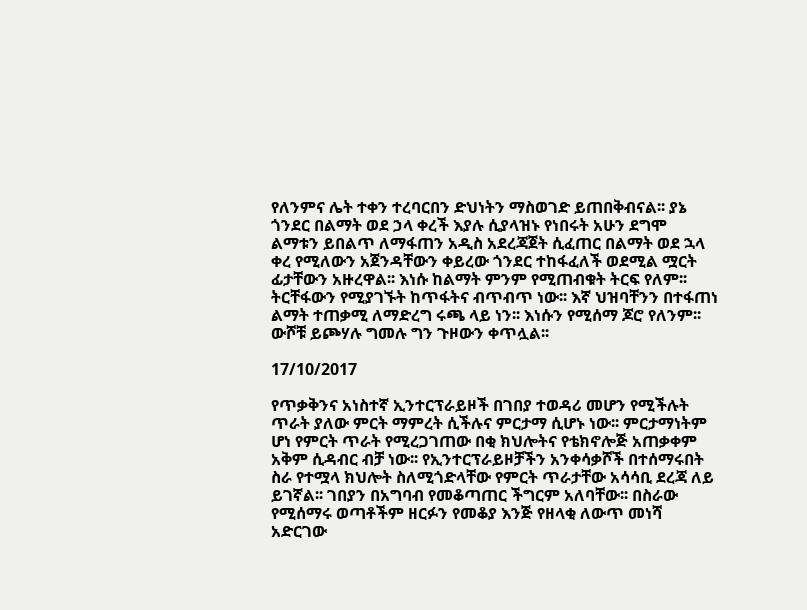የለንምና ሌት ተቀን ተረባርበን ድህነትን ማስወገድ ይጠበቅብናል፡፡ ያኔ ጎንደር በልማት ወደ ኃላ ቀረች እያሉ ሲያላዝኑ የነበሩት አሁን ደግሞ ልማቱን ይበልጥ ለማፋጠን አዲስ አደረጃጀት ሲፈጠር በልማት ወደ ኋላ ቀረ የሚለውን አጀንዳቸውን ቀይረው ጎንደር ተከፋፈለች ወደሚል ሟርት ፊታቸውን አዙረዋል፡፡ እነሱ ከልማት ምንም የሚጠብቁት ትርፍ የለም፡፡ ትርቸፋውን የሚያገኙት ከጥፋትና ብጥብጥ ነው፡፡ እኛ ህዝባቸንን በተፋጠነ ልማት ተጠቃሚ ለማድረግ ሩጫ ላይ ነን፡፡ እነሱን የሚሰማ ጆሮ የለንም፡፡ ውሾቹ ይጮሃሉ ግመሉ ግን ጉዞውን ቀጥሏል፡፡

17/10/2017

የጥቃቅንና አነስተኛ ኢንተርፕራይዞች በገበያ ተወዳሪ መሆን የሚችሉት ጥራት ያለው ምርት ማምረት ሲችሉና ምርታማ ሲሆኑ ነው፡፡ ምርታማነትም ሆነ የምርት ጥራት የሚረጋገጠው በቂ ክህሎትና የቴክኖሎጅ አጠቃቀም አቅም ሲዳብር ብቻ ነው፡፡ የኢንተርፕራይዞቻችን አንቀሳቃሾች በተሰማሩበት ስራ የተሟላ ክህሎት ስለሚጎድላቸው የምርት ጥራታቸው አሳሳቢ ደረጃ ለይ ይገኛል፡፡ ገበያን በአግባብ የመቆጣጠር ችግርም አለባቸው፡፡ በስራው የሚሰማሩ ወጣቶችም ዘርፉን የመቆያ እንጅ የዘላቂ ለውጥ መነሻ አድርገው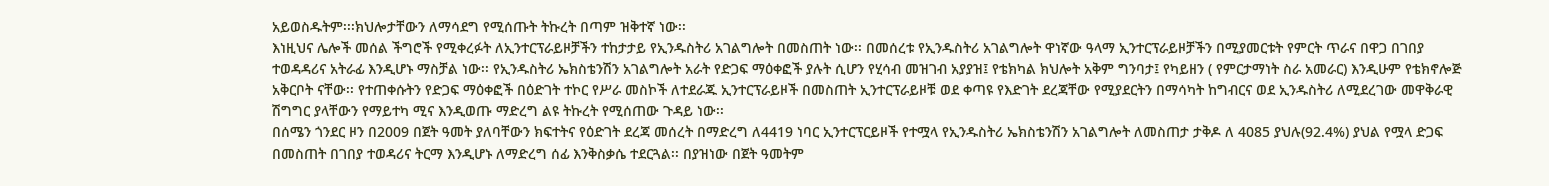አይወስዱትም፡፡፡ክህሎታቸውን ለማሳደግ የሚሰጡት ትኩረት በጣም ዝቅተኛ ነው፡፡
እነዚህና ሌሎች መሰል ችግሮች የሚቀረፉት ለኢንተርፕራይዞቻችን ተከታታይ የኢንዱስትሪ አገልግሎት በመስጠት ነው፡፡ በመሰረቱ የኢንዱስትሪ አገልግሎት ዋነኛው ዓላማ ኢንተርፕራይዞቻችን በሚያመርቱት የምርት ጥራና በዋጋ በገበያ ተወዳዳሪና አትራፊ እንዲሆኑ ማስቻል ነው፡፡ የኢንዱስትሪ ኤክስቴንሽን አገልግሎት አራት የድጋፍ ማዕቀፎች ያሉት ሲሆን የሂሳብ መዝገብ አያያዝ፤ የቴክካል ክህሎት አቅም ግንባታ፤ የካይዘን ( የምርታማነት ስራ አመራር) እንዲሁም የቴክኖሎጅ አቅርቦት ናቸው፡፡ የተጠቀሱትን የድጋፍ ማዕቀፎች በዕድገት ተኮር የሥራ መስኮች ለተደራጁ ኢንተርፕራይዞች በመስጠት ኢንተርፕራይዞቹ ወደ ቀጣዩ የእድገት ደረጃቸው የሚያደርትን በማሳካት ከግብርና ወደ ኢንዱስትሪ ለሚደረገው መዋቅራዊ ሽግግር ያላቸውን የማይተካ ሚና እንዲወጡ ማድረግ ልዩ ትኩረት የሚሰጠው ጉዳይ ነው፡፡
በሰሜን ጎንደር ዞን በ2009 በጀት ዓመት ያለባቸውን ክፍተትና የዕድገት ደረጃ መሰረት በማድረግ ለ4419 ነባር ኢንተርፕርይዞች የተሟላ የኢንዱስትሪ ኤክስቴንሽን አገልግሎት ለመስጠታ ታቅዶ ለ 4085 ያህሉ(92.4%) ያህል የሟላ ድጋፍ በመስጠት በገበያ ተወዳሪና ትርማ እንዲሆኑ ለማድረግ ሰፊ እንቅስቃሴ ተደርጓል፡፡ በያዝነው በጀት ዓመትም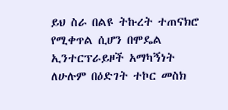ይህ ስራ በልዩ ትኩረት ተጠናክሮ የሚቀጥል ሲሆን በሞዴል ኢንተርፕራይዞች አማካኝነት ለሁሉም በዕድገት ተኮር መስክ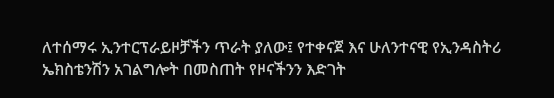ለተሰማሩ ኢንተርፕራይዞቻችን ጥራት ያለው፤ የተቀናጀ እና ሁለንተናዊ የኢንዳስትሪ ኤክስቴንሽን አገልግሎት በመስጠት የዞናችንን እድገት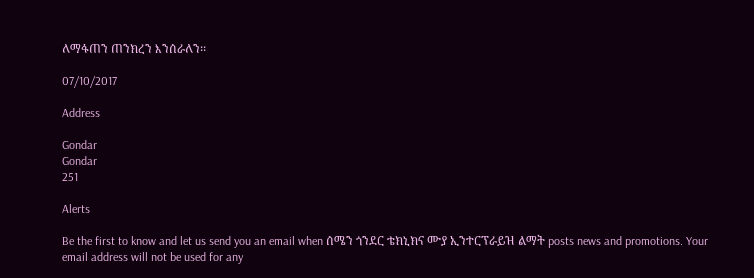ለማፋጠን ጠንክረን እንሰራለን፡፡

07/10/2017

Address

Gondar
Gondar
251

Alerts

Be the first to know and let us send you an email when ሰሜን ጎንደር ቴክኒክና ሙያ ኢንተርፕራይዝ ልማት posts news and promotions. Your email address will not be used for any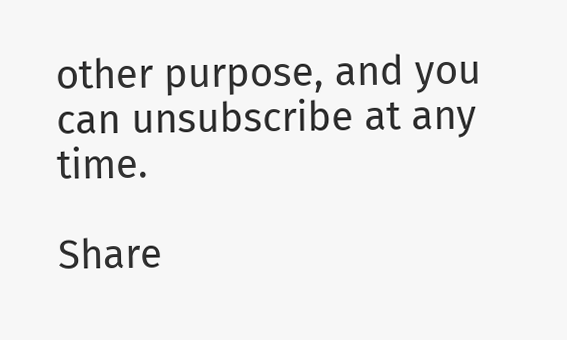other purpose, and you can unsubscribe at any time.

Share